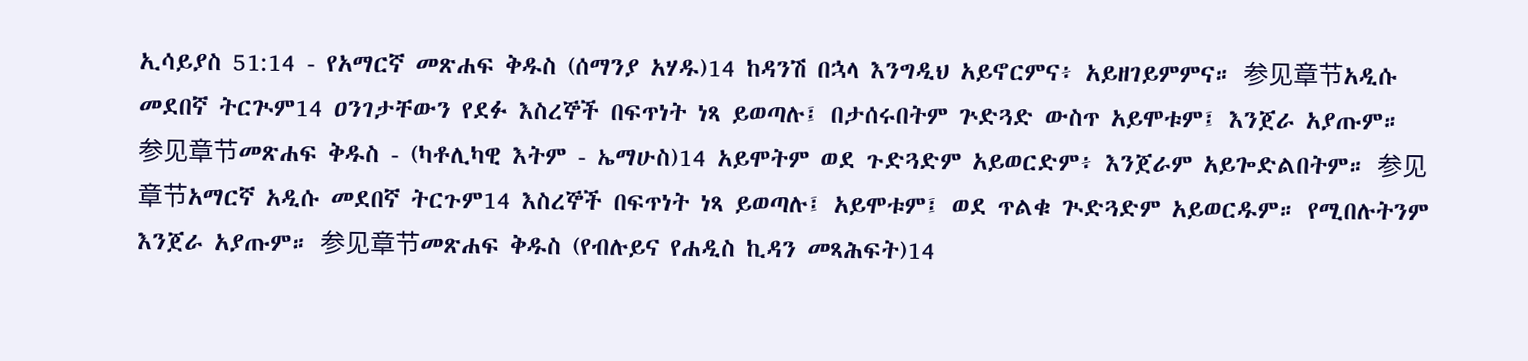ኢሳይያስ 51:14 - የአማርኛ መጽሐፍ ቅዱስ (ሰማንያ አሃዱ)14 ከዳንሽ በኋላ እንግዲህ አይኖርምና፥ አይዘገይምምና። 参见章节አዲሱ መደበኛ ትርጒም14 ዐንገታቸውን የደፉ እስረኞች በፍጥነት ነጻ ይወጣሉ፤ በታሰሩበትም ጕድጓድ ውስጥ አይሞቱም፤ እንጀራ አያጡም። 参见章节መጽሐፍ ቅዱስ - (ካቶሊካዊ እትም - ኤማሁስ)14 አይሞትም ወደ ጉድጓድም አይወርድም፥ እንጀራም አይጐድልበትም። 参见章节አማርኛ አዲሱ መደበኛ ትርጉም14 እስረኞች በፍጥነት ነጻ ይወጣሉ፤ አይሞቱም፤ ወደ ጥልቁ ጒድጓድም አይወርዱም። የሚበሉትንም እንጀራ አያጡም። 参见章节መጽሐፍ ቅዱስ (የብሉይና የሐዲስ ኪዳን መጻሕፍት)14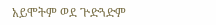አይሞትም ወደ ጕድጓድም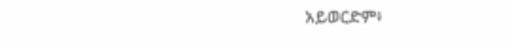አይወርድም፥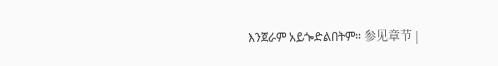እንጀራም አይጐድልበትም። 参见章节 |